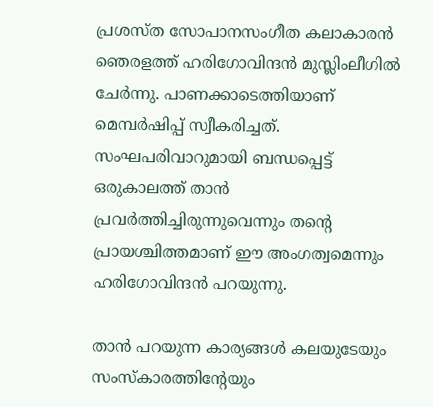പ്രശസ്ത സോപാനസംഗീത കലാകാരന്‍ ഞെരളത്ത് ഹരിഗോവിന്ദന്‍ മുസ്ലിംലീഗില്‍ ചേര്‍ന്നു. പാണക്കാടെത്തിയാണ് മെമ്പര്‍ഷിപ്പ് സ്വീകരിച്ചത്. സംഘപരിവാറുമായി ബന്ധപ്പെട്ട് ഒരുകാലത്ത് താന്‍ പ്രവര്‍ത്തിച്ചിരുന്നുവെന്നും തന്‍റെ പ്രായശ്ചിത്തമാണ് ഈ അംഗത്വമെന്നും ഹരിഗോവിന്ദന്‍ പറയുന്നു.

താന്‍ പറയുന്ന കാര്യങ്ങള്‍ കലയുടേയും സംസ്കാരത്തിന്റേയും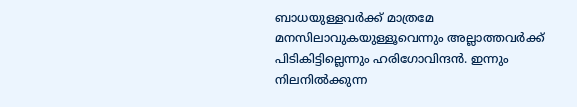ബാധയുള്ളവര്‍ക്ക് മാത്രമേ മനസിലാവുകയുള്ളൂവെന്നും അല്ലാത്തവര്‍ക്ക് പിടികിട്ടില്ലെന്നും ഹരിഗോവിന്ദന്‍. ഇന്നും നിലനില്‍ക്കുന്ന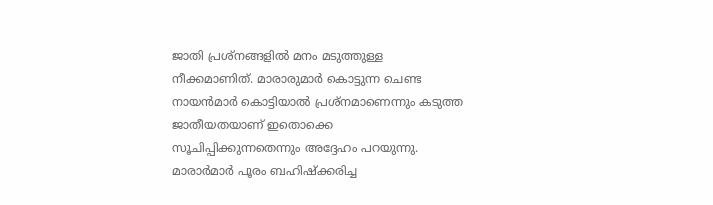ജാതി പ്രശ്നങ്ങളില്‍ മനം മടുത്തുള്ള നീക്കമാണിത്. മാരാരുമാര്‍ കൊട്ടുന്ന ചെണ്ട നായന്‍മാര്‍ കൊട്ടിയാല്‍ പ്രശ്നമാണെന്നും കടുത്ത ജാതീയതയാണ് ഇതൊക്കെ സൂചിപ്പിക്കുന്നതെന്നും അദ്ദേഹം പറയുന്നു. മാരാര്‍മാര്‍ പൂരം ബഹിഷ്ക്കരിച്ച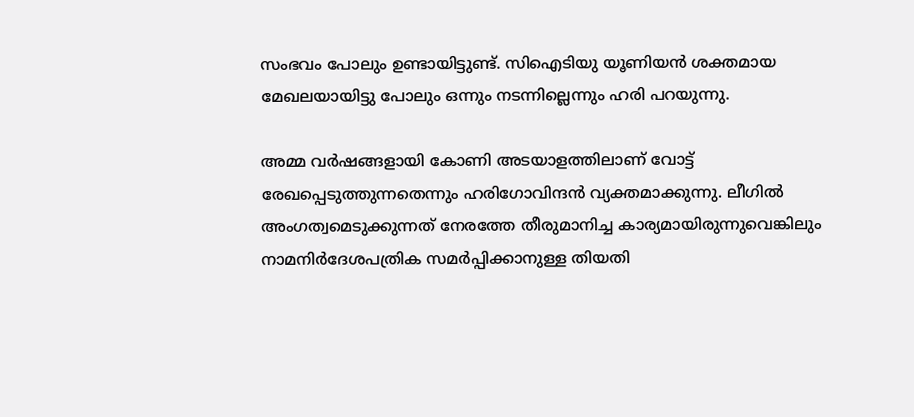സംഭവം പോലും ഉണ്ടായിട്ടുണ്ട്. സിഐടിയു യൂണിയന്‍ ശക്തമായ മേഖലയായിട്ടു പോലും ഒന്നും നടന്നില്ലെന്നും ഹരി പറയുന്നു.

അമ്മ വര്‍ഷങ്ങളായി കോണി അടയാളത്തിലാണ് വോട്ട് രേഖപ്പെടുത്തുന്നതെന്നും ഹരിഗോവിന്ദന്‍ വ്യക്തമാക്കുന്നു. ലീഗില്‍ അംഗത്വമെടുക്കുന്നത് നേരത്തേ തീരുമാനിച്ച കാര്യമായിരുന്നുവെങ്കിലും നാമനിര്‍ദേശപത്രിക സമര്‍പ്പിക്കാനുള്ള തിയതി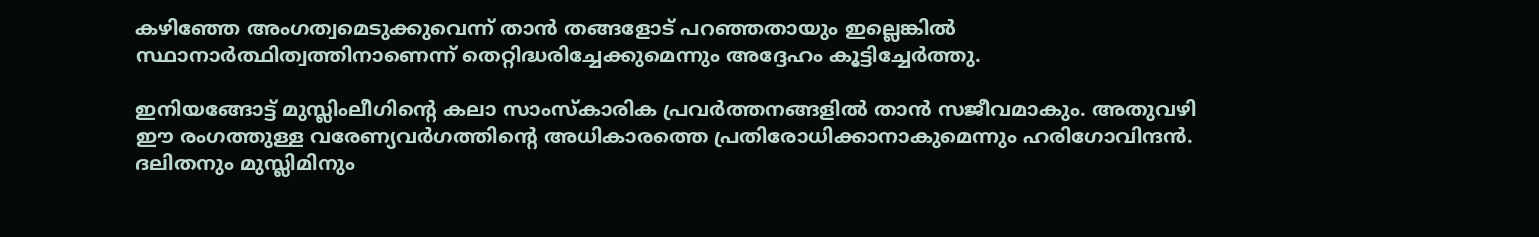കഴിഞ്ഞേ അംഗത്വമെടുക്കുവെന്ന് താന്‍ തങ്ങളോട് പറഞ്ഞതായും ഇല്ലെങ്കില്‍ സ്ഥാനാര്‍ത്ഥിത്വത്തിനാണെന്ന് തെറ്റിദ്ധരിച്ചേക്കുമെന്നും അദ്ദേഹം കൂട്ടിച്ചേര്‍ത്തു.

ഇനിയങ്ങോട്ട് മുസ്ലിംലീഗിന്റെ കലാ സാംസ്കാരിക പ്രവര്‍ത്തനങ്ങളില്‍ താന്‍ സജീവമാകും. അതുവഴി ഈ രംഗത്തുള്ള വരേണ്യവര്‍ഗത്തിന്റെ അധികാരത്തെ പ്രതിരോധിക്കാനാകുമെന്നും ഹരിഗോവിന്ദന്‍. ദലിതനും മുസ്ലിമിനും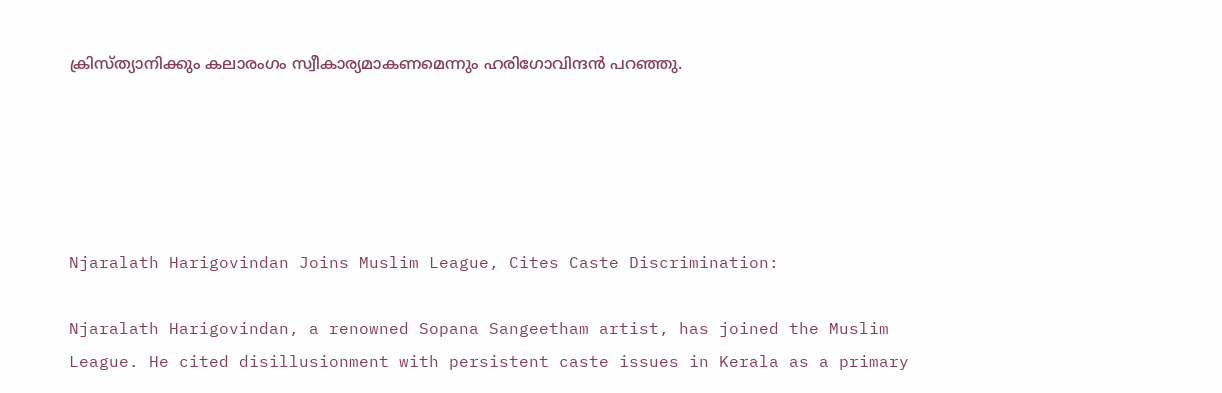ക്രിസ്ത്യാനിക്കും കലാരംഗം സ്വീകാര്യമാകണമെന്നും ഹരിഗോവിന്ദന്‍ പറഞ്ഞു.





Njaralath Harigovindan Joins Muslim League, Cites Caste Discrimination:

Njaralath Harigovindan, a renowned Sopana Sangeetham artist, has joined the Muslim League. He cited disillusionment with persistent caste issues in Kerala as a primary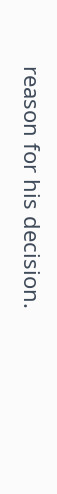reason for his decision.